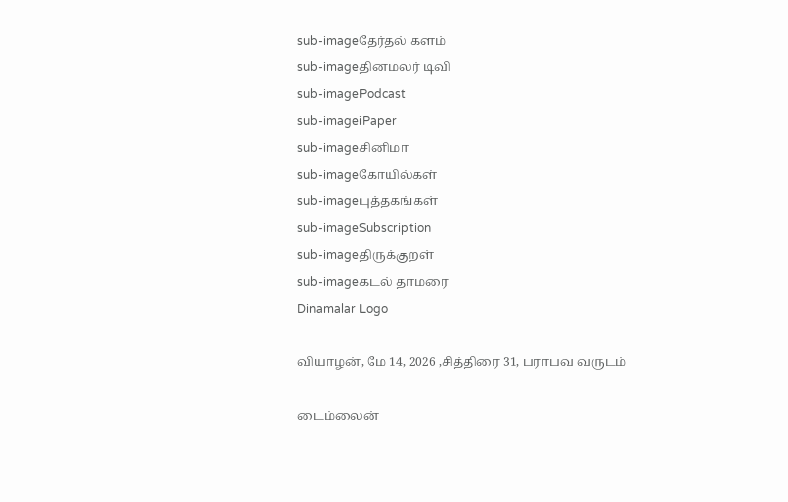sub-imageதேர்தல் களம்
sub-imageதினமலர் டிவி
sub-imagePodcast
sub-imageiPaper
sub-imageசினிமா
sub-imageகோயில்கள்
sub-imageபுத்தகங்கள்
sub-imageSubscription
sub-imageதிருக்குறள்
sub-imageகடல் தாமரை
Dinamalar Logo

வியாழன், மே 14, 2026 ,சித்திரை 31, பராபவ வருடம்

டைம்லைன்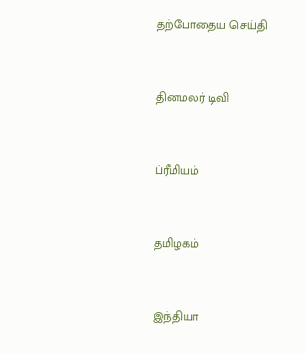தற்போதைய செய்தி


தினமலர் டிவி


ப்ரீமியம்


தமிழகம்


இந்தியா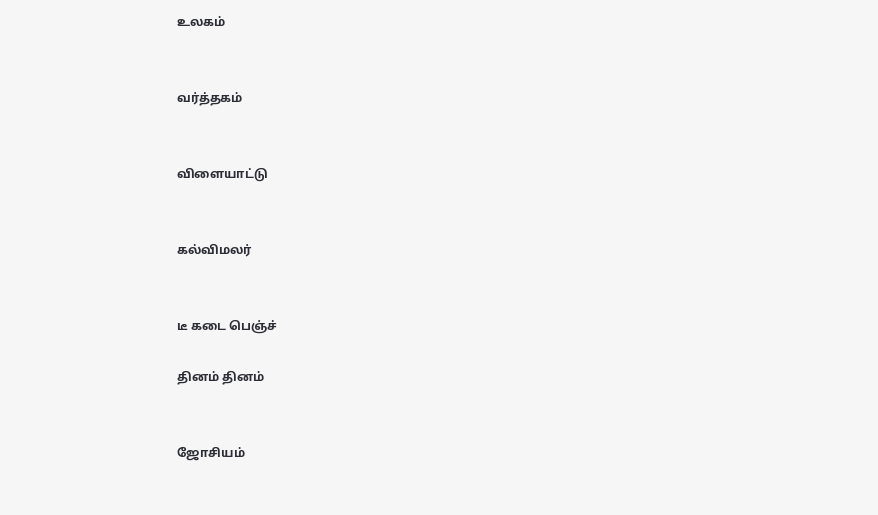உலகம்


வர்த்தகம்


விளையாட்டு


கல்விமலர்


டீ கடை பெஞ்ச்

தினம் தினம்


ஜோசியம்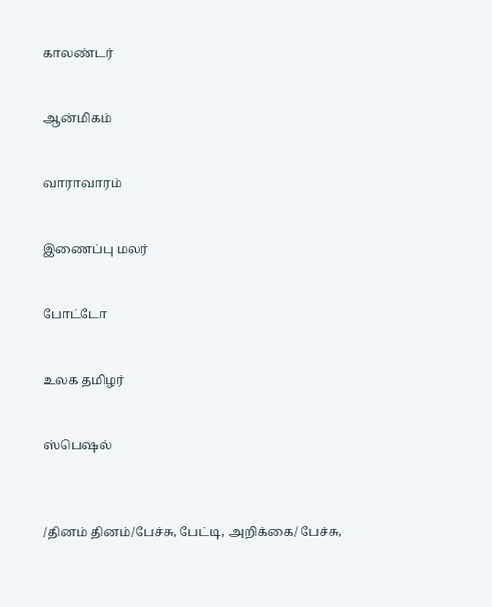காலண்டர்


ஆன்மிகம்


வாராவாரம்


இணைப்பு மலர்


போட்டோ


உலக தமிழர்


ஸ்பெஷல்



/தினம் தினம்/பேச்சு, பேட்டி, அறிக்கை/ பேச்சு,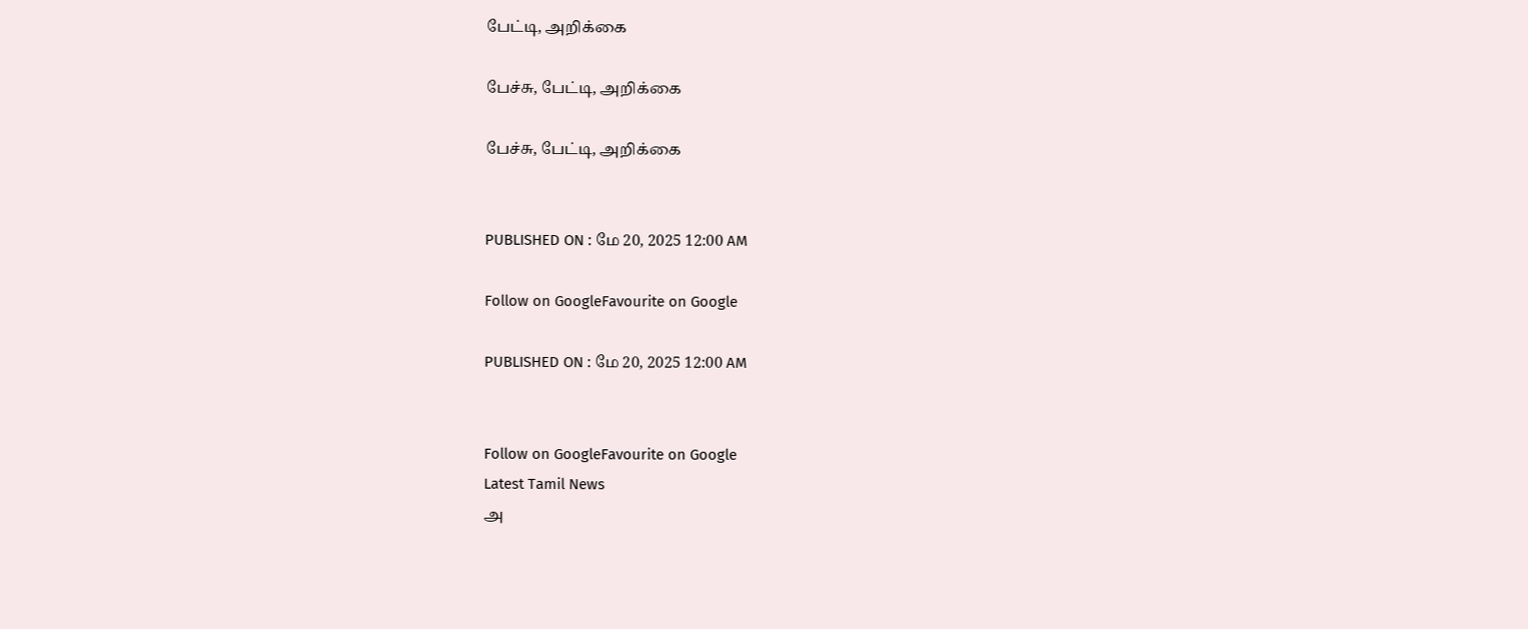பேட்டி, அறிக்கை

பேச்சு, பேட்டி, அறிக்கை

பேச்சு, பேட்டி, அறிக்கை


PUBLISHED ON : மே 20, 2025 12:00 AM

Follow on GoogleFavourite on Google

PUBLISHED ON : மே 20, 2025 12:00 AM


Follow on GoogleFavourite on Google
Latest Tamil News
அ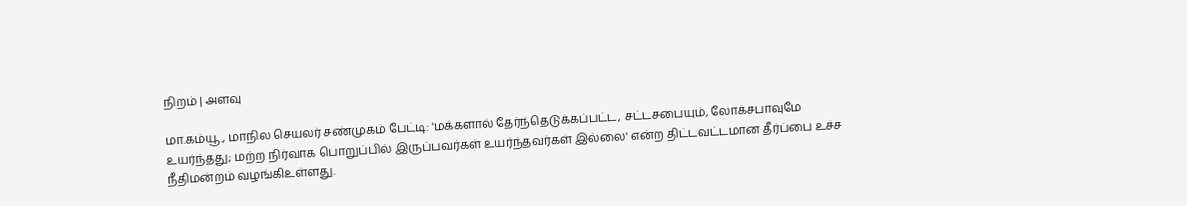நிறம் | அளவு

மா.கம்யூ., மாநில செயலர் சண்முகம் பேட்டி: 'மக்களால் தேர்ந்தெடுக்கப்பட்ட, சட்டசபையும், லோக்சபாவுமே உயர்ந்தது; மற்ற நிர்வாக பொறுப்பில் இருப்பவர்கள் உயர்ந்தவர்கள் இல்லை' என்ற திட்டவட்டமான தீர்ப்பை உச்ச நீதிமன்றம் வழங்கிஉள்ளது.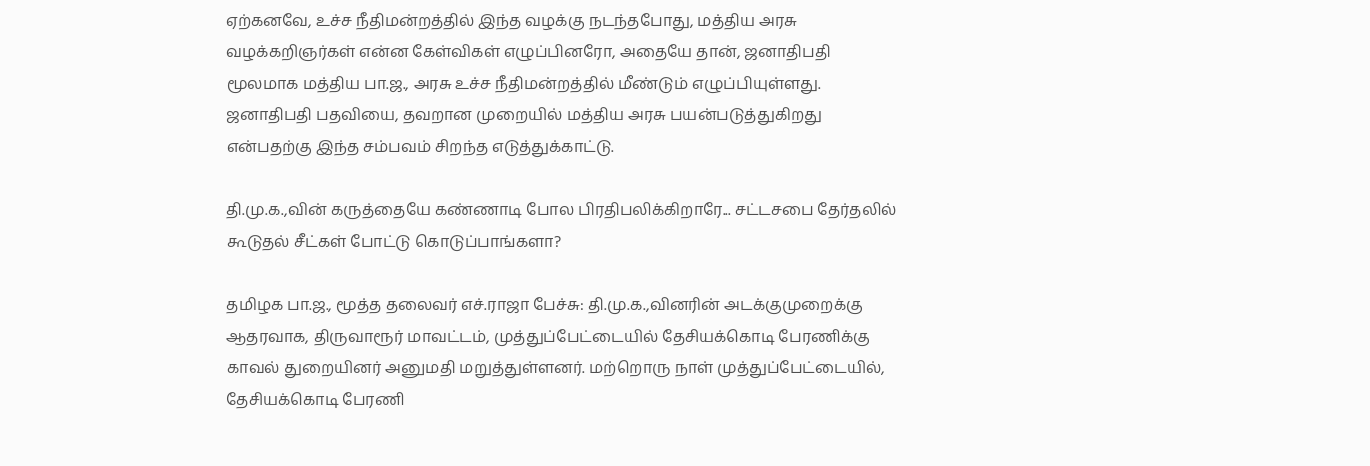ஏற்கனவே, உச்ச நீதிமன்றத்தில் இந்த வழக்கு நடந்தபோது, மத்திய அரசு வழக்கறிஞர்கள் என்ன கேள்விகள் எழுப்பினரோ, அதையே தான், ஜனாதிபதி மூலமாக மத்திய பா.ஜ., அரசு உச்ச நீதிமன்றத்தில் மீண்டும் எழுப்பியுள்ளது. ஜனாதிபதி பதவியை, தவறான முறையில் மத்திய அரசு பயன்படுத்துகிறது என்பதற்கு இந்த சம்பவம் சிறந்த எடுத்துக்காட்டு.

தி.மு.க.,வின் கருத்தையே கண்ணாடி போல பிரதிபலிக்கிறாரே... சட்டசபை தேர்தலில் கூடுதல் சீட்கள் போட்டு கொடுப்பாங்களா?

தமிழக பா.ஜ., மூத்த தலைவர் எச்.ராஜா பேச்சு: தி.மு.க.,வினரின் அடக்குமுறைக்கு ஆதரவாக, திருவாரூர் மாவட்டம், முத்துப்பேட்டையில் தேசியக்கொடி பேரணிக்கு காவல் துறையினர் அனுமதி மறுத்துள்ளனர். மற்றொரு நாள் முத்துப்பேட்டையில், தேசியக்கொடி பேரணி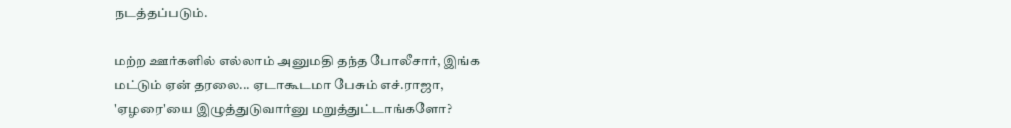நடத்தப்படும்.

மற்ற ஊர்களில் எல்லாம் அனுமதி தந்த போலீசார், இங்க மட்டும் ஏன் தரலை... ஏடாகூடமா பேசும் எச்.ராஜா, 'ஏழரை'யை இழுத்துடுவார்னு மறுத்துட்டாங்களோ?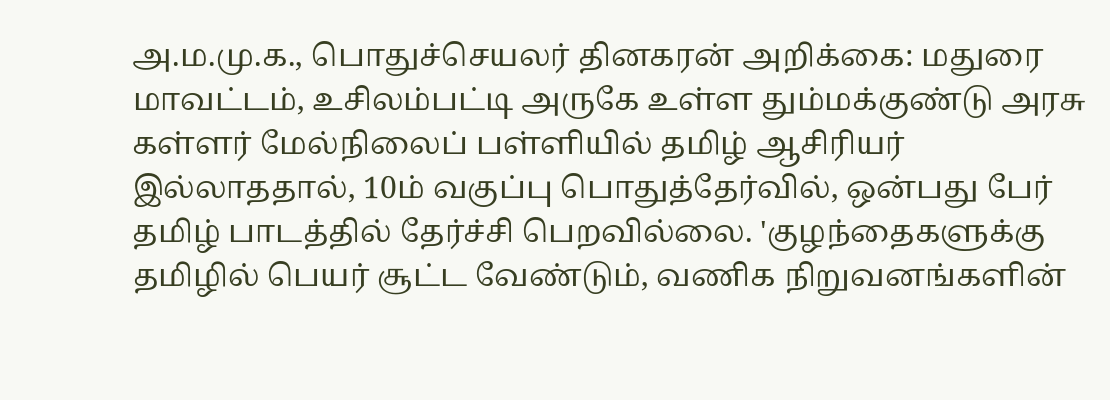அ.ம.மு.க., பொதுச்செயலர் தினகரன் அறிக்கை: மதுரை மாவட்டம், உசிலம்பட்டி அருகே உள்ள தும்மக்குண்டு அரசு கள்ளர் மேல்நிலைப் பள்ளியில் தமிழ் ஆசிரியர் இல்லாததால், 10ம் வகுப்பு பொதுத்தேர்வில், ஒன்பது பேர் தமிழ் பாடத்தில் தேர்ச்சி பெறவில்லை. 'குழந்தைகளுக்கு தமிழில் பெயர் சூட்ட வேண்டும், வணிக நிறுவனங்களின்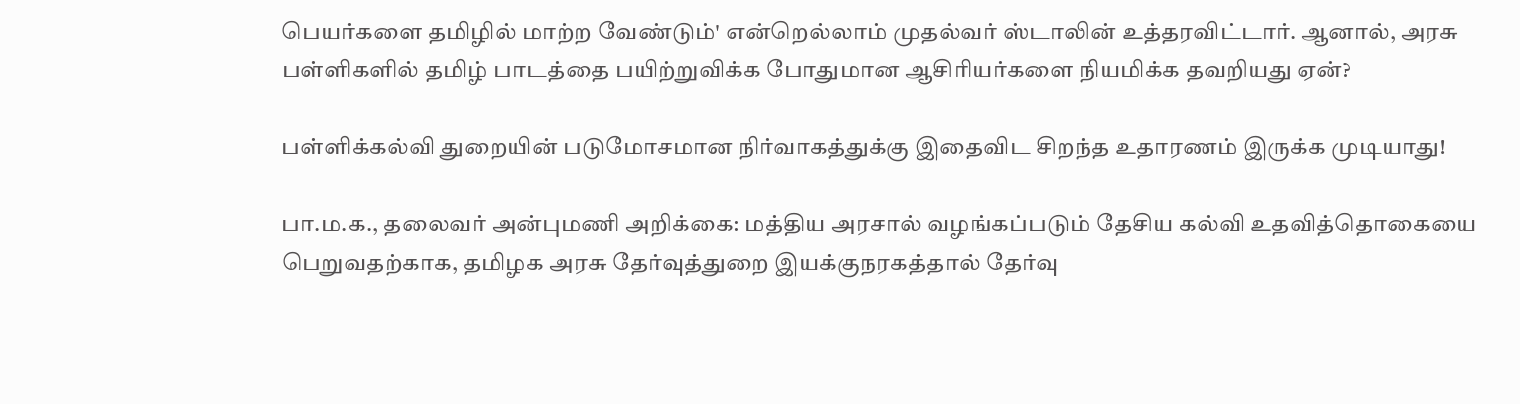பெயர்களை தமிழில் மாற்ற வேண்டும்' என்றெல்லாம் முதல்வர் ஸ்டாலின் உத்தரவிட்டார். ஆனால், அரசு பள்ளிகளில் தமிழ் பாடத்தை பயிற்றுவிக்க போதுமான ஆசிரியர்களை நியமிக்க தவறியது ஏன்?

பள்ளிக்கல்வி துறையின் படுமோசமான நிர்வாகத்துக்கு இதைவிட சிறந்த உதாரணம் இருக்க முடியாது!

பா.ம.க., தலைவர் அன்புமணி அறிக்கை: மத்திய அரசால் வழங்கப்படும் தேசிய கல்வி உதவித்தொகையை பெறுவதற்காக, தமிழக அரசு தேர்வுத்துறை இயக்குநரகத்தால் தேர்வு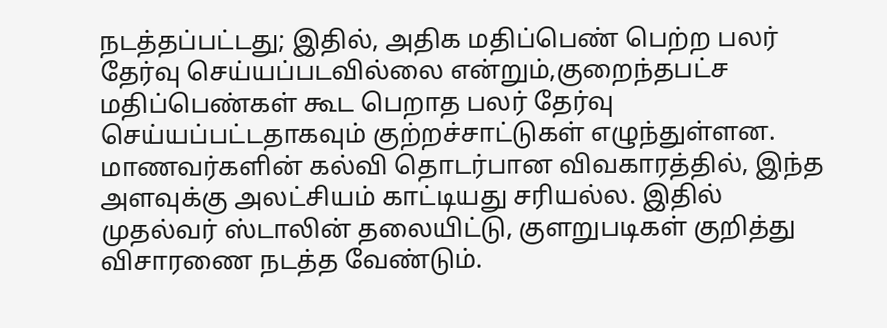நடத்தப்பட்டது; இதில், அதிக மதிப்பெண் பெற்ற பலர் தேர்வு செய்யப்படவில்லை என்றும்,குறைந்தபட்ச மதிப்பெண்கள் கூட பெறாத பலர் தேர்வு செய்யப்பட்டதாகவும் குற்றச்சாட்டுகள் எழுந்துள்ளன. மாணவர்களின் கல்வி தொடர்பான விவகாரத்தில், இந்த அளவுக்கு அலட்சியம் காட்டியது சரியல்ல. இதில் முதல்வர் ஸ்டாலின் தலையிட்டு, குளறுபடிகள் குறித்து விசாரணை நடத்த வேண்டும்.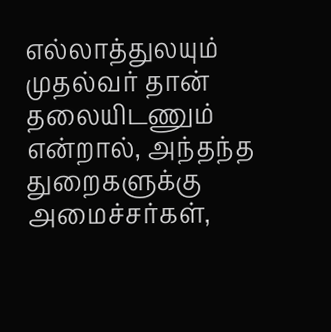எல்லாத்துலயும் முதல்வர் தான் தலையிடணும் என்றால், அந்தந்த துறைகளுக்கு அமைச்சர்கள்,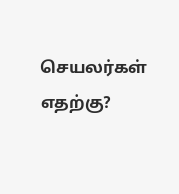செயலர்கள் எதற்கு?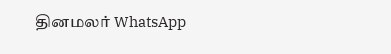தினமலர் WhatsApp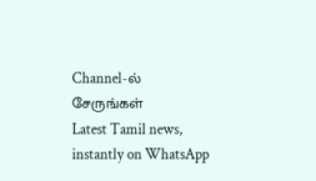Channel-ல் சேருங்கள்
Latest Tamil news, instantly on WhatsApp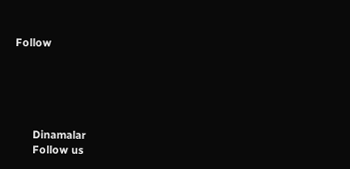Follow





      Dinamalar
      Follow us